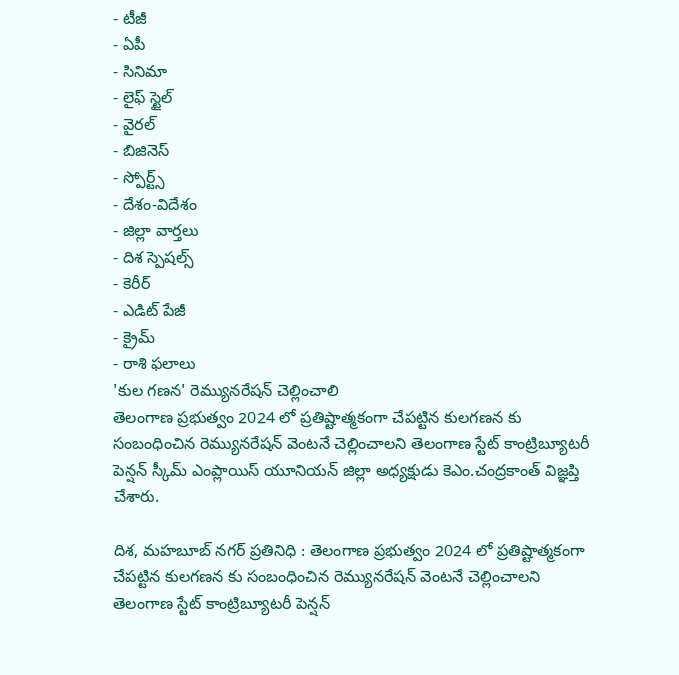- టీజీ
- ఏపీ
- సినిమా
- లైఫ్ స్టైల్
- వైరల్
- బిజినెస్
- స్పోర్ట్స్
- దేశం-విదేశం
- జిల్లా వార్తలు
- దిశ స్పెషల్స్
- కెరీర్
- ఎడిట్ పేజీ
- క్రైమ్
- రాశి ఫలాలు
'కుల గణన' రెమ్యునరేషన్ చెల్లించాలి
తెలంగాణ ప్రభుత్వం 2024 లో ప్రతిష్టాత్మకంగా చేపట్టిన కులగణన కు సంబంధించిన రెమ్యునరేషన్ వెంటనే చెల్లించాలని తెలంగాణ స్టేట్ కాంట్రిబ్యూటరీ పెన్షన్ స్కీమ్ ఎంప్లాయిస్ యూనియన్ జిల్లా అధ్యక్షుడు కెఎం.చంద్రకాంత్ విజ్ఞప్తి చేశారు.

దిశ, మహబూబ్ నగర్ ప్రతినిధి : తెలంగాణ ప్రభుత్వం 2024 లో ప్రతిష్టాత్మకంగా చేపట్టిన కులగణన కు సంబంధించిన రెమ్యునరేషన్ వెంటనే చెల్లించాలని తెలంగాణ స్టేట్ కాంట్రిబ్యూటరీ పెన్షన్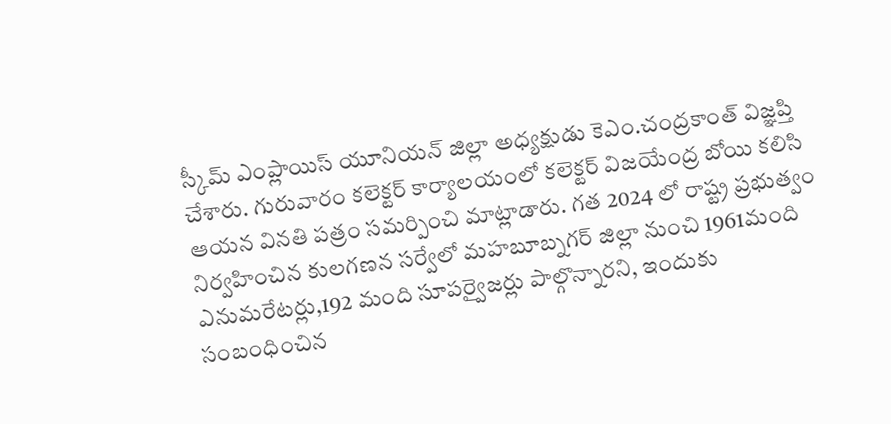స్కీమ్ ఎంప్లాయిస్ యూనియన్ జిల్లా అధ్యక్షుడు కెఎం.చంద్రకాంత్ విజ్ఞప్తి చేశారు. గురువారం కలెక్టర్ కార్యాలయంలో కలెక్టర్ విజయేంద్ర బోయి కలిసి ఆయన వినతి పత్రం సమర్పించి మాట్లాడారు. గత 2024 లో రాష్ట్ర ప్రభుత్వం నిర్వహించిన కులగణన సర్వేలో మహబూబ్నగర్ జిల్లా నుంచి 1961మంది ఎనుమరేటర్లు,192 మంది సూపర్వైజర్లు పాల్గొన్నారని, ఇందుకు సంబంధించిన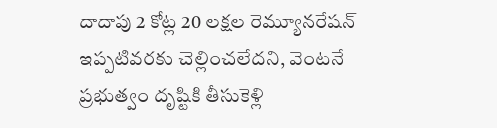దాదాపు 2 కోట్ల 20 లక్షల రెమ్యూనరేషన్ ఇప్పటివరకు చెల్లించలేదని, వెంటనే ప్రభుత్వం దృష్టికి తీసుకెళ్లి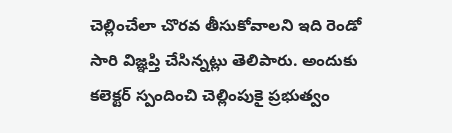చెల్లించేలా చొరవ తీసుకోవాలని ఇది రెండో సారి విజ్ఞప్తి చేసిన్నట్లు తెలిపారు. అందుకు కలెక్టర్ స్పందించి చెల్లింపుకై ప్రభుత్వం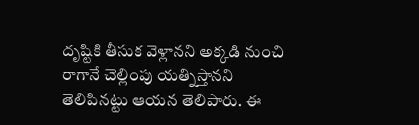దృష్టికి తీసుక వెళ్లానని అక్కడి నుంచి రాగానే చెల్లింపు యత్నిస్తానని తెలిపినట్టు ఆయన తెలిపారు. ఈ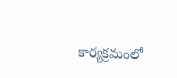కార్యక్రమంలో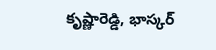కృష్ణారెడ్డి, భాస్కర్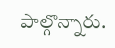పాల్గొన్నారు.